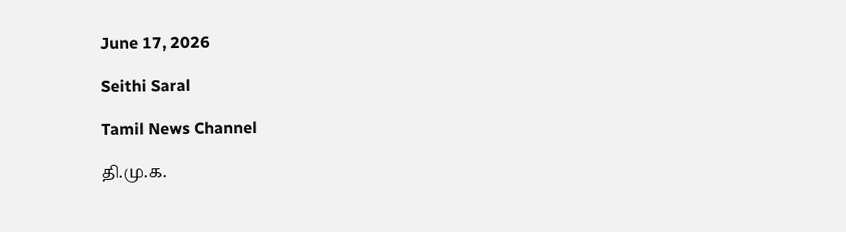June 17, 2026

Seithi Saral

Tamil News Channel

தி.மு.க.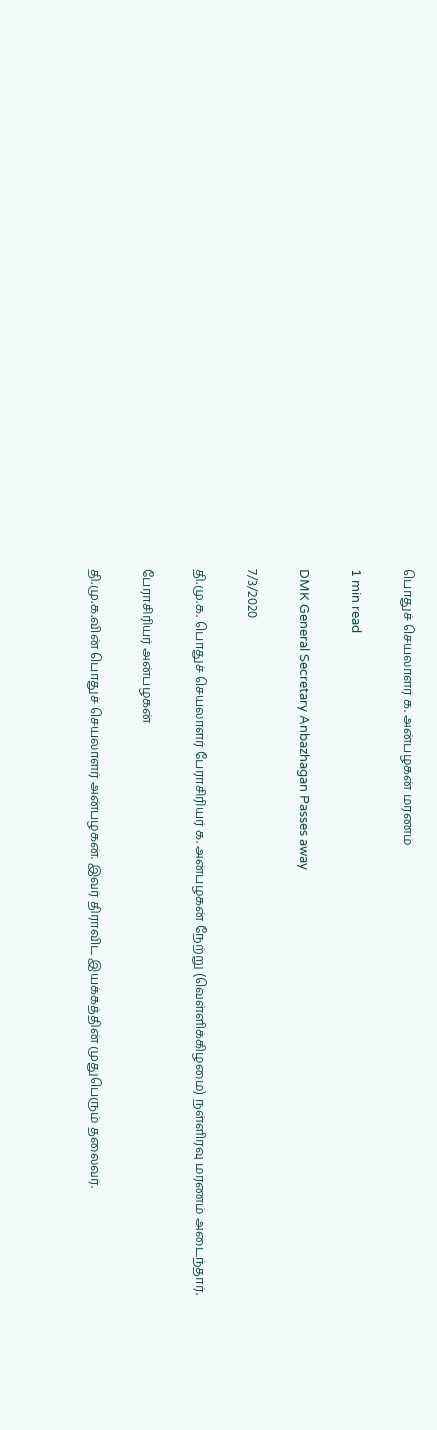பொதுச் செயலாளர் க. அன்பழகன் மரணம்

1 min read

DMK General Secretary Anbazhagan Passes away

7/3/2020

தி.மு.க. பொதுச் செயலாளர் பேராசிரியர் க. அன்பழகன் நேற்று (வெள்ளிக்கிழமை) நள்ளிரவு மரணம் அடைந்தார்.

பேராசிரியர் அன்பழகன்

தி.மு.க.வின் பொதுச் செயலாளர் அன்பழகன். இவர் திராவிட இயக்கத்தின் முதுபெரும் தலைவர்.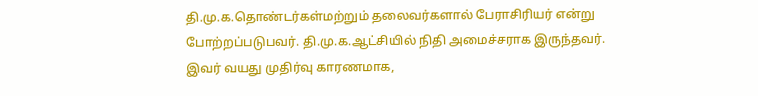தி.மு.க.தொண்டர்கள்மற்றும் தலைவர்களால் பேராசிரியர் என்று போற்றப்படுபவர். தி.மு.க.ஆட்சியில் நிதி அமைச்சராக இருந்தவர்.
இவர் வயது முதிர்வு காரணமாக,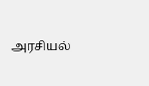அரசியல்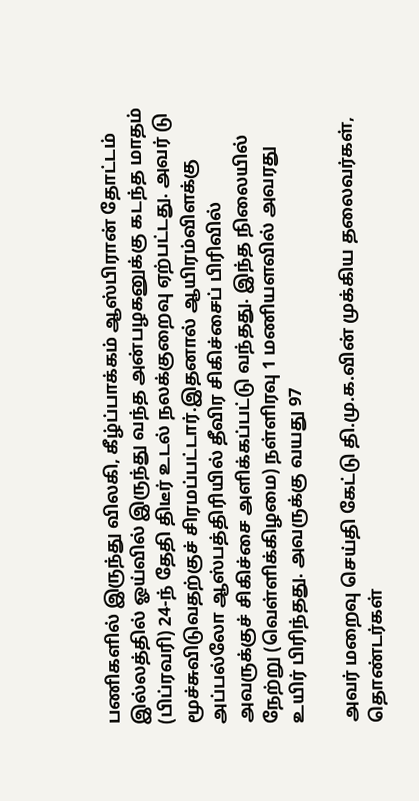பணிகளில் இருந்து விலகி, கீழ்ப்பாக்கம் ஆஸ்பிரான் தோட்டம் இல்லத்தில் ஓய்வில் இருந்து வந்த அன்பழகனுக்கு கடந்த மாதம் (பிப்ரவரி) 24-ந் தேதி திடீர் உடல் நலக்குறைவு ஏற்பட்டது. அவர் டு மூச்சுவிடுவதற்குச் சிரமப்பட்டார்.இதனால் ஆயிரம்விளக்கு அப்பல்லோ ஆஸ்பத்திரியில் தீவிர சிகிச்சைப் பிரிவில் அவருக்குச் சிகிச்சை அளிக்கப்பட்டு வந்தது. இந்த நிலையில் நேற்று (வெள்ளிக்கிழமை) நள்ளிரவு 1 மணியளவில் அவரது உயிர் பிரிந்தது. அவருக்கு வயது 97

அவர் மறைவு செய்தி கேட்டு தி.மு.க.வின் முக்கிய தலைவர்கள், தொண்டர்கள்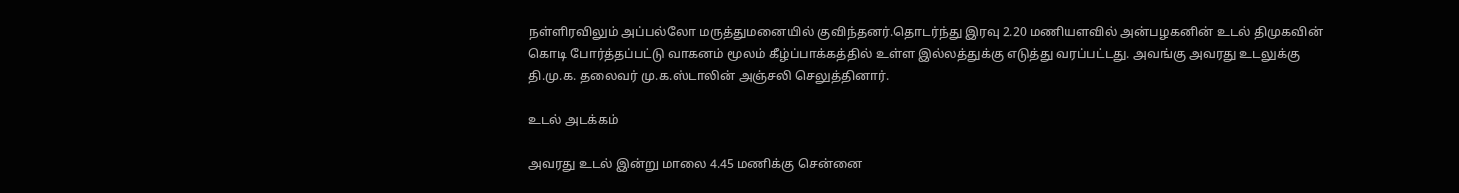நள்ளிரவிலும் அப்பல்லோ மருத்துமனையில் குவிந்தனர்.தொடர்ந்து இரவு 2.20 மணியளவில் அன்பழகனின் உடல் திமுகவின் கொடி போர்த்தப்பட்டு வாகனம் மூலம் கீழ்ப்பாக்கத்தில் உள்ள இல்லத்துக்கு எடுத்து வரப்பட்டது. அவங்கு அவரது உடலுக்கு தி.மு.க. தலைவர் மு.க.ஸ்டாலின் அஞ்சலி செலுத்தினார்.

உடல் அடக்கம்

அவரது உடல் இன்று மாலை 4.45 மணிக்கு சென்னை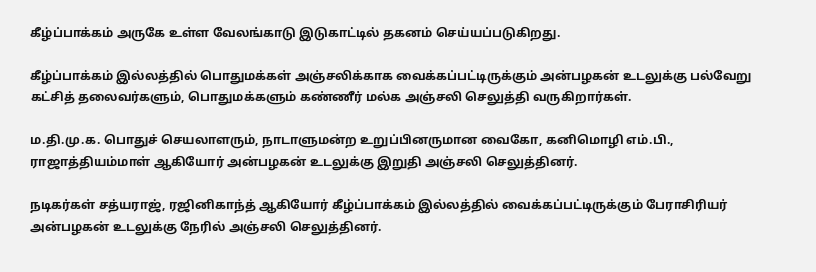கீழ்ப்பாக்கம் அருகே உள்ள வேலங்காடு இடுகாட்டில் தகனம் செய்யப்படுகிறது.

கீழ்ப்பாக்கம் இல்லத்தில் பொதுமக்கள் அஞ்சலிக்காக வைக்கப்பட்டிருக்கும் அன்பழகன் உடலுக்கு பல்வேறு கட்சித் தலைவர்களும், பொதுமக்களும் கண்ணீர் மல்க அஞ்சலி செலுத்தி வருகிறார்கள்.

ம.தி.மு.க. பொதுச் செயலாளரும், நாடாளுமன்ற உறுப்பினருமான வைகோ, கனிமொழி எம்.பி., ராஜாத்தியம்மாள் ஆகியோர் அன்பழகன் உடலுக்கு இறுதி அஞ்சலி செலுத்தினர்.

நடிகர்கள் சத்யராஜ், ரஜினிகாந்த் ஆகியோர் கீழ்ப்பாக்கம் இல்லத்தில் வைக்கப்பட்டிருக்கும் பேராசிரியர் அன்பழகன் உடலுக்கு நேரில் அஞ்சலி செலுத்தினர்.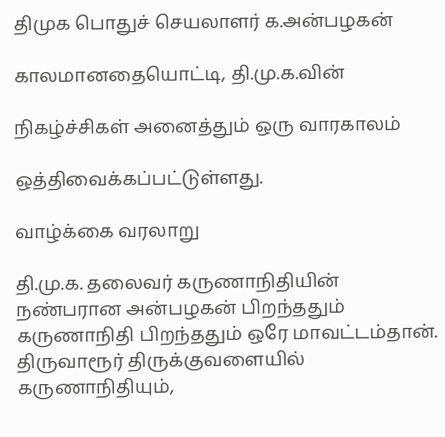திமுக பொதுச் செயலாளர் க.அன்பழகன்

காலமானதையொட்டி, தி.மு.க.வின்

நிகழ்ச்சிகள் அனைத்தும் ஒரு வாரகாலம்

ஒத்திவைக்கப்பட்டுள்ளது.

வாழ்க்கை வரலாறு

தி.மு.க. தலைவர் கருணாநிதியின் நண்பரான அன்பழகன் பிறந்ததும் கருணாநிதி பிறந்ததும் ஒரே மாவட்டம்தான். திருவாரூர் திருக்குவளையில் கருணாநிதியும்,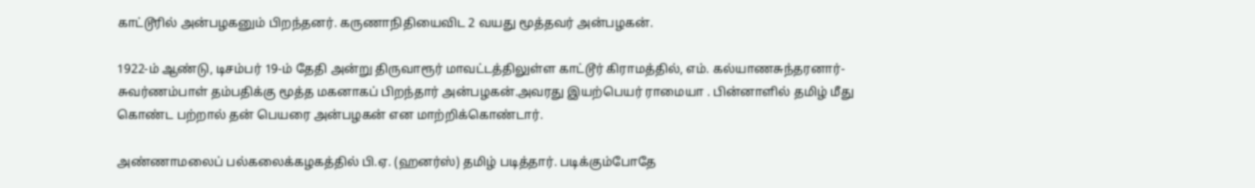காட்டூரில் அன்பழகனும் பிறந்தனர். கருணாநிதியைவிட 2 வயது மூத்தவர் அன்பழகன்.

1922-ம் ஆண்டு, டிசம்பர் 19-ம் தேதி அன்று திருவாரூர் மாவட்டத்திலுள்ள காட்டூர் கிராமத்தில், எம். கல்யாணசுந்தரனார்-சுவர்ணம்பாள் தம்பதிக்கு மூத்த மகனாகப் பிறந்தார் அன்பழகன்.அவரது இயற்பெயர் ராமையா . பின்னாளில் தமிழ் மீது கொண்ட பற்றால் தன் பெயரை அன்பழகன் என மாற்றிக்கொண்டார்.

அண்ணாமலைப் பல்கலைக்கழகத்தில் பி.ஏ. (ஹனர்ஸ்) தமிழ் படித்தார். படிக்கும்போதே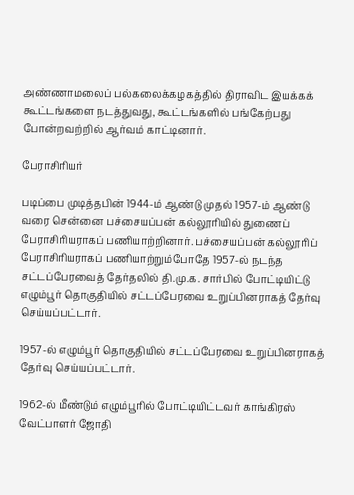அண்ணாமலைப் பல்கலைக்கழகத்தில் திராவிட இயக்கக் கூட்டங்களை நடத்துவது, கூட்டங்களில் பங்கேற்பது போன்றவற்றில் ஆர்வம் காட்டினார்.

பேராசிரியர்

படிப்பை முடித்தபின் 1944-ம் ஆண்டு முதல் 1957-ம் ஆண்டு வரை சென்னை பச்சையப்பன் கல்லூரியில் துணைப் பேராசிரியராகப் பணியாற்றினார். பச்சையப்பன் கல்லூரிப் பேராசிரியராகப் பணியாற்றும்போதே 1957-ல் நடந்த சட்டப்பேரவைத் தேர்தலில் தி.மு.க. சார்பில் போட்டியிட்டு எழும்பூர் தொகுதியில் சட்டப்பேரவை உறுப்பினராகத் தேர்வு செய்யப்பட்டார்.

1957-ல் எழும்பூர் தொகுதியில் சட்டப்பேரவை உறுப்பினராகத் தேர்வு செய்யப்பட்டார்.

1962-ல் மீண்டும் எழும்பூரில் போட்டியிட்டவர் காங்கிரஸ் வேட்பாளர் ஜோதி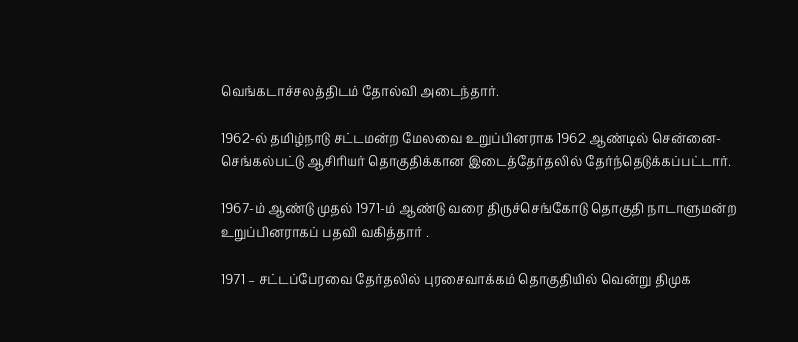வெங்கடாச்சலத்திடம் தோல்வி அடைந்தார்.

1962-ல் தமிழ்நாடு சட்டமன்ற மேலவை உறுப்பினராக 1962 ஆண்டில் சென்னை-செங்கல்பட்டு ஆசிரியர் தொகுதிக்கான இடைத்தேர்தலில் தேர்ந்தெடுக்கப்பட்டார்.

1967-ம் ஆண்டு முதல் 1971-ம் ஆண்டு வரை திருச்செங்கோடு தொகுதி நாடாளுமன்ற உறுப்பினராகப் பதவி வகித்தார் .

1971 – சட்டப்பேரவை தேர்தலில் புரசைவாக்கம் தொகுதியில் வென்று திமுக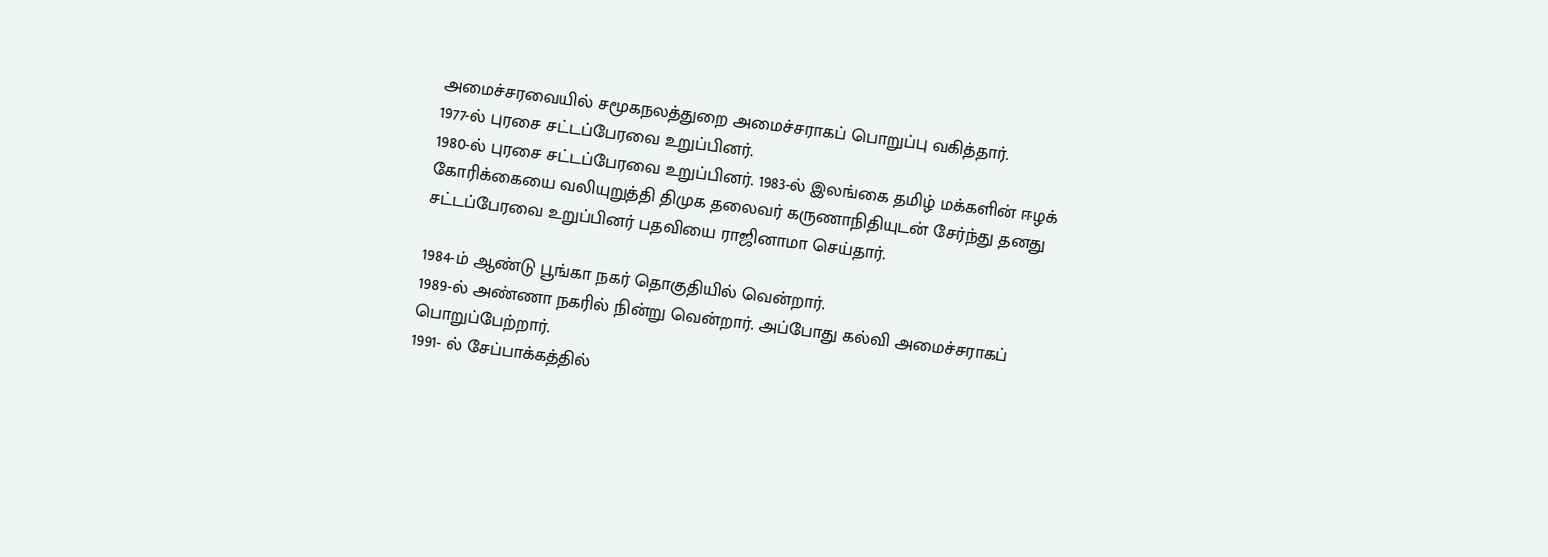அமைச்சரவையில் சமூகநலத்துறை அமைச்சராகப் பொறுப்பு வகித்தார்.
1977-ல் புரசை சட்டப்பேரவை உறுப்பினர்.
1980-ல் புரசை சட்டப்பேரவை உறுப்பினர். 1983-ல் இலங்கை தமிழ் மக்களின் ஈழக் கோரிக்கையை வலியுறுத்தி திமுக தலைவர் கருணாநிதியுடன் சேர்ந்து தனது சட்டப்பேரவை உறுப்பினர் பதவியை ராஜினாமா செய்தார்.

1984-ம் ஆண்டு பூங்கா நகர் தொகுதியில் வென்றார்.
1989-ல் அண்ணா நகரில் நின்று வென்றார். அப்போது கல்வி அமைச்சராகப் பொறுப்பேற்றார்.
1991- ல் சேப்பாக்கத்தில்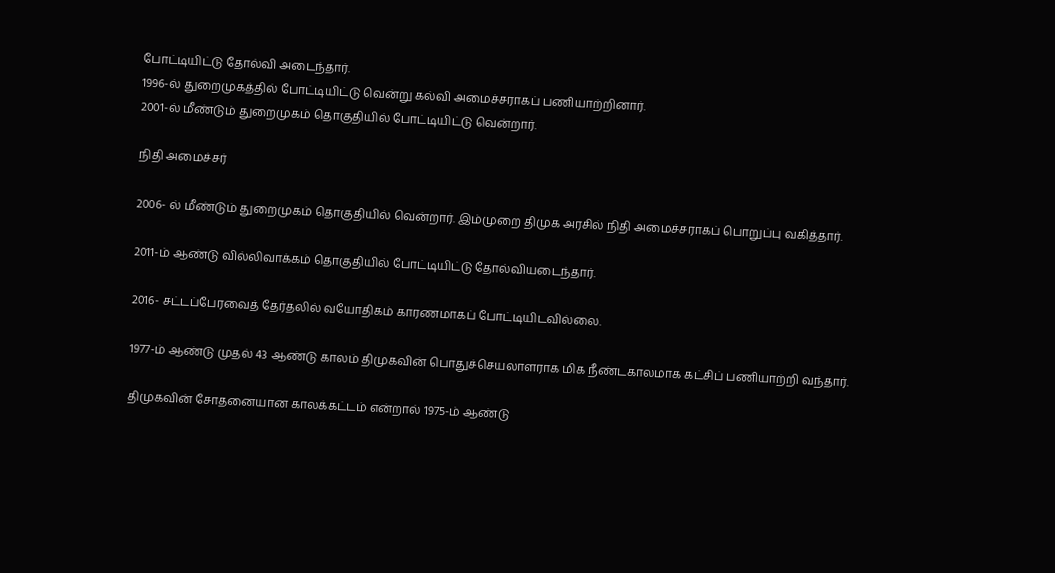போட்டியிட்டு தோல்வி அடைந்தார்.
1996-ல் துறைமுகத்தில் போட்டியிட்டு வென்று கல்வி அமைச்சராகப் பணியாற்றினார்.
2001-ல் மீண்டும் துறைமுகம் தொகுதியில் போட்டியிட்டு வென்றார்.

நிதி அமைச்சர்

2006- ல் மீண்டும் துறைமுகம் தொகுதியில் வென்றார். இம்முறை திமுக அரசில் நிதி அமைச்சராகப் பொறுப்பு வகித்தார்.

2011-ம் ஆண்டு வில்லிவாக்கம் தொகுதியில் போட்டியிட்டு தோல்வியடைந்தார்.

2016- சட்டப்பேரவைத் தேர்தலில் வயோதிகம் காரணமாகப் போட்டியிடவில்லை.

1977-ம் ஆண்டு முதல் 43 ஆண்டு காலம் திமுகவின் பொதுச்செயலாளராக மிக நீண்டகாலமாக கட்சிப் பணியாற்றி வந்தார்.

திமுகவின் சோதனையான காலக்கட்டம் என்றால் 1975-ம் ஆண்டு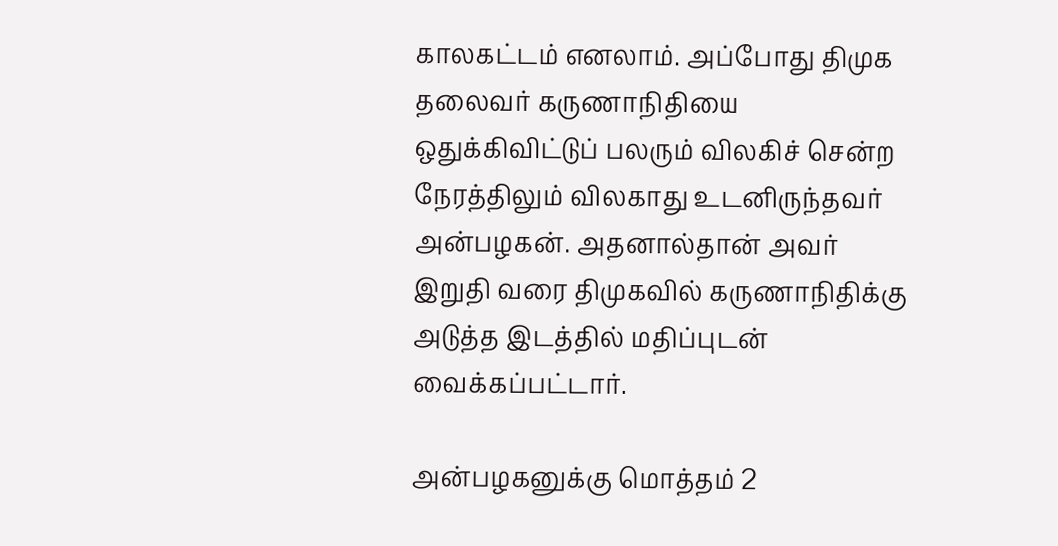காலகட்டம் எனலாம். அப்போது திமுக தலைவர் கருணாநிதியை ஒதுக்கிவிட்டுப் பலரும் விலகிச் சென்ற நேரத்திலும் விலகாது உடனிருந்தவர் அன்பழகன். அதனால்தான் அவர் இறுதி வரை திமுகவில் கருணாநிதிக்கு அடுத்த இடத்தில் மதிப்புடன் வைக்கப்பட்டார்.

அன்பழகனுக்கு மொத்தம் 2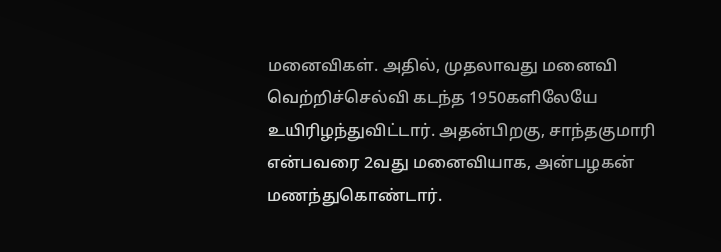மனைவிகள். அதில், முதலாவது மனைவி வெற்றிச்செல்வி கடந்த 1950களிலேயே உயிரிழந்துவிட்டார். அதன்பிறகு, சாந்தகுமாரி என்பவரை 2வது மனைவியாக, அன்பழகன் மணந்துகொண்டார்.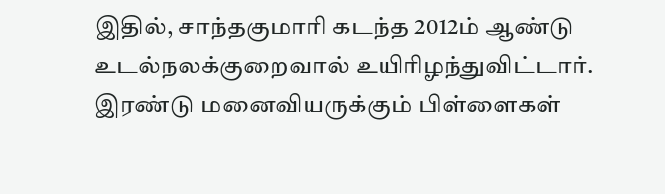இதில், சாந்தகுமாரி கடந்த 2012ம் ஆண்டு உடல்நலக்குறைவால் உயிரிழந்துவிட்டார். இரண்டு மனைவியருக்கும் பிள்ளைகள்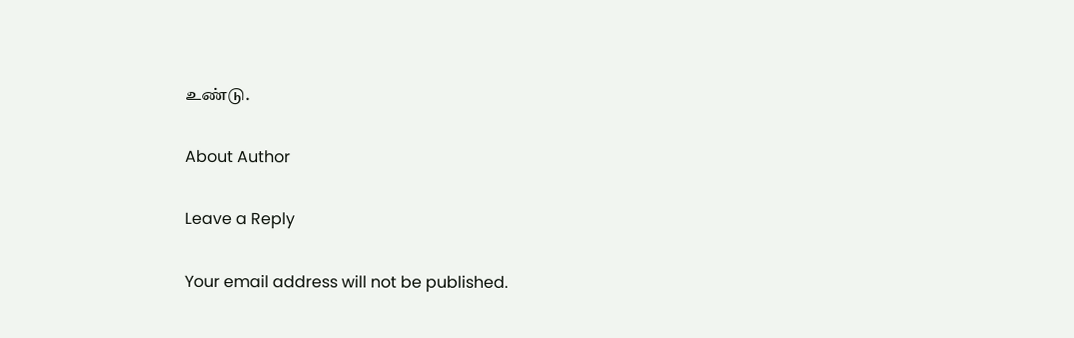உண்டு.

About Author

Leave a Reply

Your email address will not be published.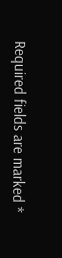Required fields are marked *